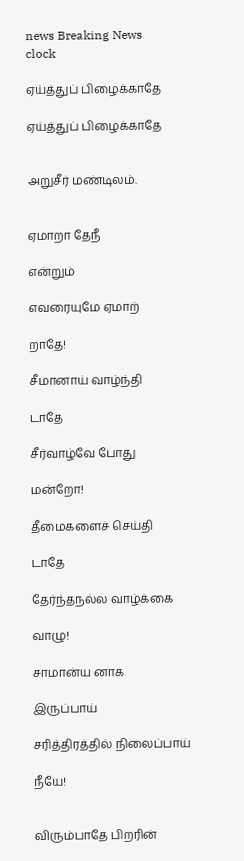news Breaking News
clock

ஏய்த்துப் பிழைக்காதே

ஏய்த்துப் பிழைக்காதே


அறுசீர் மண்டிலம்.


ஏமாறா தேநீ

என்றும்

எவரையுமே ஏமாற்

றாதே!

சீமானாய் வாழ்ந்தி

டாதே

சீர்வாழ்வே போது

மன்றோ!

தீமைகளைச் செய்தி

டாதே

தேர்ந்தநல்ல வாழ்க்கை

வாழு!

சாமான்ய னாக

இருப்பாய்

சரித்திரத்தில் நிலைப்பாய்

நீயே!


விரும்பாதே பிறரின்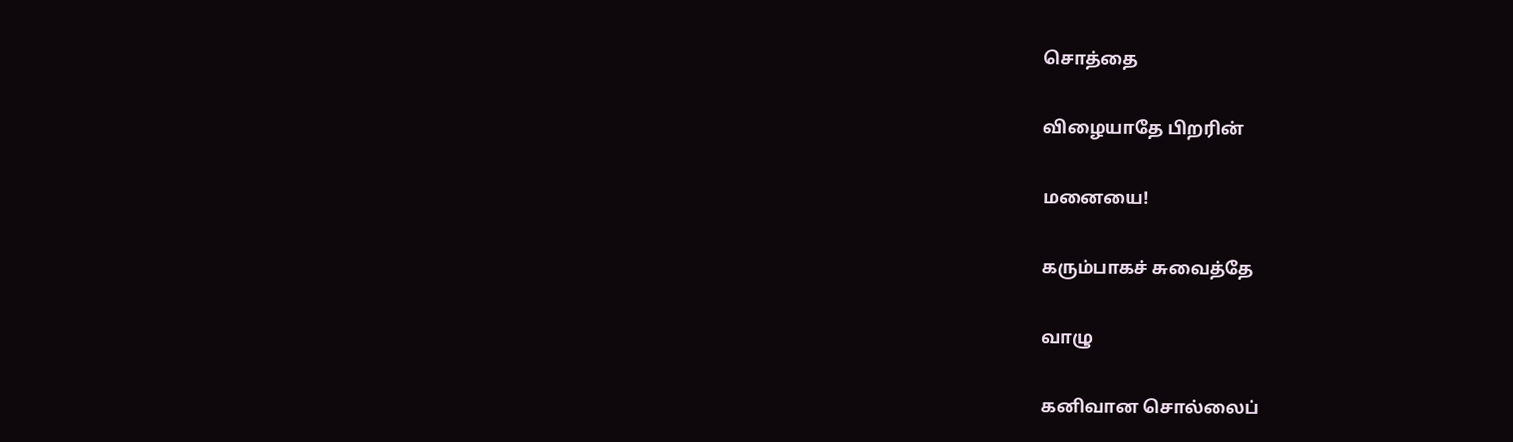சொத்தை

விழையாதே பிறரின்

மனையை!

கரும்பாகச் சுவைத்தே

வாழு

கனிவான சொல்லைப்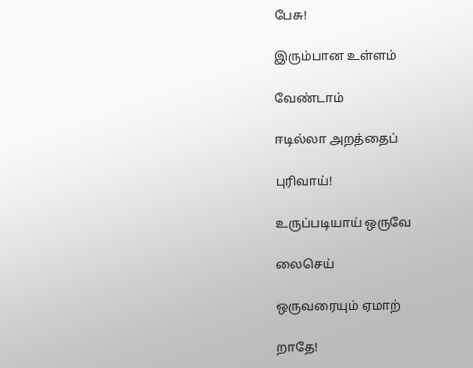பேசு!

இரும்பான உள்ளம்

வேண்டாம்

ஈடில்லா அறத்தைப்

புரிவாய்!

உருப்படியாய் ஒருவே

லைசெய்

ஒருவரையும் ஏமாற்

றாதே!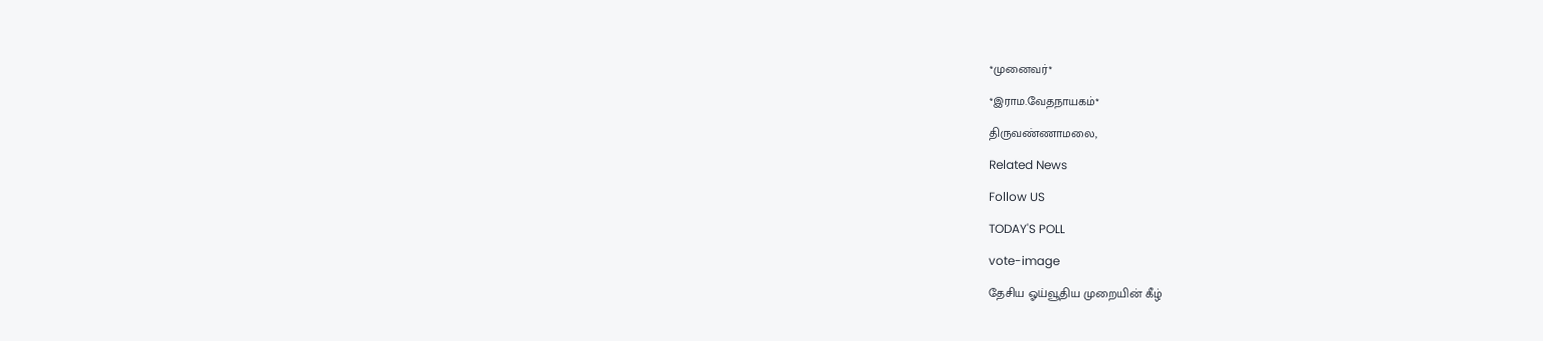*முனைவர்*

*இராம.வேதநாயகம்*

திருவண்ணாமலை,

Related News

Follow US

TODAY'S POLL

vote-image

தேசிய ஓய்வூதிய முறையின் கீழ்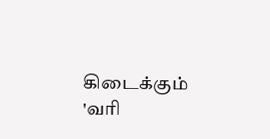கிடைக்கும் 'வரி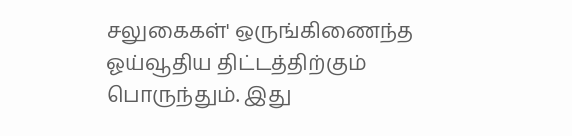சலுகைகள்' ஒருங்கிணைந்த ஓய்வூதிய திட்டத்திற்கும் பொருந்தும். இது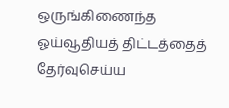ஒருங்கிணைந்த ஓய்வூதியத் திட்டத்தைத் தேர்வுசெய்ய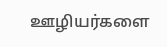ஊழியர்களை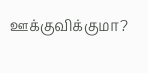ஊக்குவிக்குமா?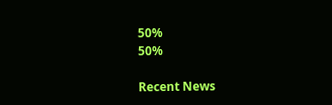50%
50%

Recent News